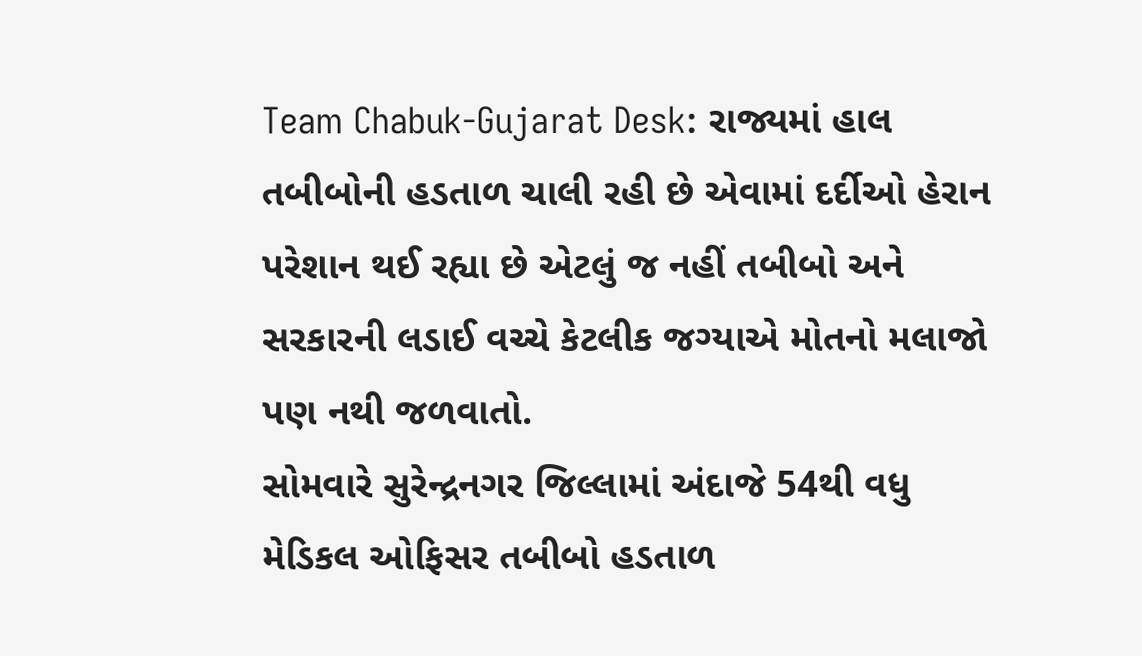Team Chabuk-Gujarat Desk: રાજ્યમાં હાલ તબીબોની હડતાળ ચાલી રહી છે એવામાં દર્દીઓ હેરાન પરેશાન થઈ રહ્યા છે એટલું જ નહીં તબીબો અને સરકારની લડાઈ વચ્ચે કેટલીક જગ્યાએ મોતનો મલાજો પણ નથી જળવાતો.
સોમવારે સુરેન્દ્રનગર જિલ્લામાં અંદાજે 54થી વધુ મેડિકલ ઓફિસર તબીબો હડતાળ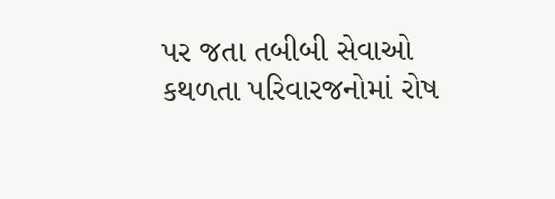પર જતા તબીબી સેવાઓ કથળતા પરિવારજનોમાં રોષ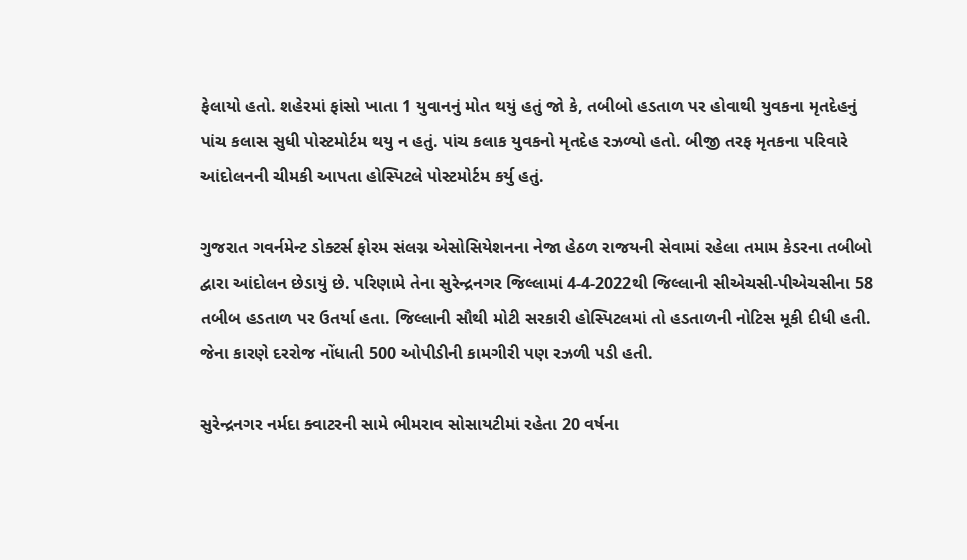ફેલાયો હતો. શહેરમાં ફાંસો ખાતા 1 યુવાનનું મોત થયું હતું જો કે, તબીબો હડતાળ પર હોવાથી યુવકના મૃતદેહનું પાંચ કલાસ સુધી પોસ્ટમોર્ટમ થયુ ન હતું. પાંચ કલાક યુવકનો મૃતદેહ રઝળ્યો હતો. બીજી તરફ મૃતકના પરિવારે આંદોલનની ચીમકી આપતા હોસ્પિટલે પોસ્ટમોર્ટમ કર્યુ હતું.

ગુજરાત ગવર્નમેન્ટ ડોક્ટર્સ ફોરમ સંલગ્ન એસોસિયેશનના નેજા હેઠળ રાજયની સેવામાં રહેલા તમામ કેડરના તબીબો દ્વારા આંદોલન છેડાયું છે. પરિણામે તેના સુરેન્દ્રનગર જિલ્લામાં 4-4-2022થી જિલ્લાની સીએચસી-પીએચસીના 58 તબીબ હડતાળ પર ઉતર્યા હતા. જિલ્લાની સૌથી મોટી સરકારી હોસ્પિટલમાં તો હડતાળની નોટિસ મૂકી દીધી હતી. જેના કારણે દરરોજ નોંધાતી 500 ઓપીડીની કામગીરી પણ રઝળી પડી હતી.

સુરેન્દ્રનગર નર્મદા ક્વાટરની સામે ભીમરાવ સોસાયટીમાં રહેતા 20 વર્ષના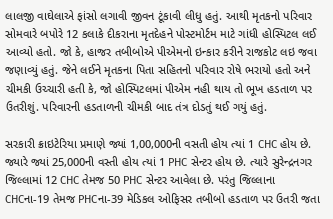લાલજી વાઘેલાએ ફાંસો લગાવી જીવન ટૂંકાવી લીધુ હતું. આથી મૃતકનો પરિવાર સોમવારે બપોરે 12 કલાકે દીકરાના મૃતદેહને પોસ્ટમોર્ટમ માટે ગાંધી હોસ્પિટલ લઈ આવ્યો હતો. જો કે, હાજર તબીબોએ પીએમનો ઇન્કાર કરીને રાજકોટ લઇ જવા જણાવ્યું હતું. જેને લઈને મૃતકના પિતા સહિતનો પરિવાર રોષે ભરાયો હતો અને ચીમકી ઉચ્ચારી હતી કે, જો હોસ્પિટલમાં પીએમ નહી થાય તો ભૂખ હડતાળ પર ઉતરીશું. પરિવારની હડતાળની ચીમકી બાદ તંત્ર દોડતું થઈ ગયું હતું.

સરકારી ક્રાઇટેરિયા પ્રમાણે જ્યાં 1,00,000ની વસતી હોય ત્યાં 1 CHC હોય છે. જ્યારે જ્યાં 25,000ની વસ્તી હોય ત્યાં 1 PHC સેન્ટર હોય છે. ત્યારે સુરેન્દ્રનગર જિલ્લામાં 12 CHC તેમજ 50 PHC સેન્ટર આવેલા છે. પરંતુ જિલ્લાના CHCના-19 તેમજ PHCના-39 મેડિકલ ઓફિસર તબીબો હડતાળ પર ઉતરી જતા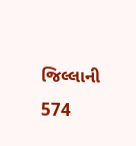જિલ્લાની 574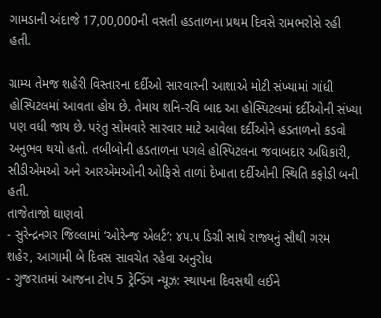ગામડાની અંદાજે 17,00,000ની વસતી હડતાળના પ્રથમ દિવસે રામભરોસે રહી હતી.

ગ્રામ્ય તેમજ શહેરી વિસ્તારના દર્દીઓ સારવારની આશાએ મોટી સંખ્યામાં ગાંધી હોસ્પિટલમાં આવતા હોય છે. તેમાય શનિ-રવિ બાદ આ હોસ્પિટલમાં દર્દીઓની સંખ્યા પણ વધી જાય છે. પરંતુ સોમવારે સારવાર માટે આવેલા દર્દીઓને હડતાળનો કડવો અનુભવ થયો હતો. તબીબોની હડતાળના પગલે હોસ્પિટલના જવાબદાર અધિકારી, સીડીએમઓ અને આરએમઓની ઓફિસે તાળાં દેખાતા દર્દીઓની સ્થિતિ કફોડી બની હતી.
તાજેતાજો ઘાણવો
- સુરેન્દ્રનગર જિલ્લામાં ‘ઓરેન્જ એલર્ટ’: ૪૫.૫ ડિગ્રી સાથે રાજ્યનું સૌથી ગરમ શહેર, આગામી બે દિવસ સાવચેત રહેવા અનુરોધ
- ગુજરાતમાં આજના ટોપ 5 ટ્રેન્ડિંગ ન્યૂઝ: સ્થાપના દિવસથી લઈને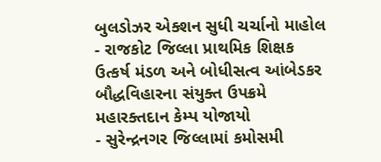બુલડોઝર એક્શન સુધી ચર્ચાનો માહોલ
- રાજકોટ જિલ્લા પ્રાથમિક શિક્ષક ઉત્કર્ષ મંડળ અને બોધીસત્વ આંબેડકર બૌદ્ધવિહારના સંયુક્ત ઉપક્રમે મહારક્તદાન કેમ્પ યોજાયો
- સુરેન્દ્રનગર જિલ્લામાં કમોસમી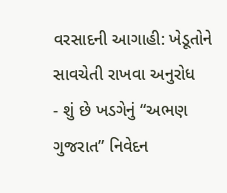વરસાદની આગાહી: ખેડૂતોને સાવચેતી રાખવા અનુરોધ
- શું છે ખડગેનું “અભણ ગુજરાત” નિવેદન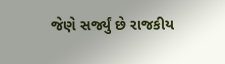જેણે સર્જ્યું છે રાજકીય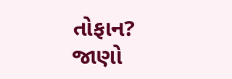તોફાન? જાણો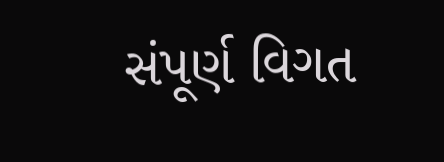સંપૂર્ણ વિગત